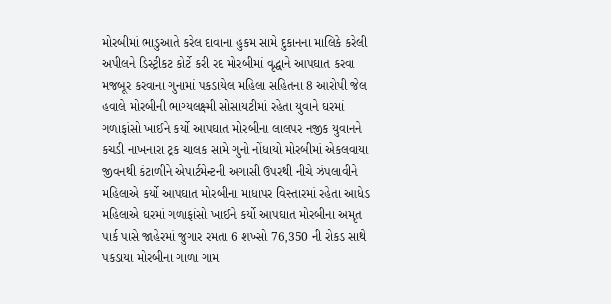મોરબીમાં ભાડુઆતે કરેલ દાવાના હુકમ સામે દુકાનના માલિકે કરેલી અપીલને ડિસ્ટ્રીકટ કોર્ટે કરી રદ મોરબીમાં વૃદ્ધાને આપઘાત કરવા મજબૂર કરવાના ગુનામાં પકડાયેલ મહિલા સહિતના 8 આરોપી જેલ હવાલે મોરબીની ભાગ્યલક્ષ્મી સોસાયટીમાં રહેતા યુવાને ઘરમાં ગળાફાંસો ખાઈને કર્યો આપઘાત મોરબીના લાલપર નજીક યુવાનને કચડી નાખનારા ટ્રક ચાલક સામે ગુનો નોંધાયો મોરબીમાં એકલવાયા જીવનથી કંટાળીને એપાર્ટમેન્ટની અગાસી ઉપરથી નીચે ઝંપલાવીને મહિલાએ કર્યો આપઘાત મોરબીના માધાપર વિસ્તારમાં રહેતા આધેડ મહિલાએ ઘરમાં ગળાફાંસો ખાઈને કર્યો આપઘાત મોરબીના અમૃત પાર્ક પાસે જાહેરમાં જુગાર રમતા 6 શખ્સો 76,350 ની રોકડ સાથે પકડાયા મોરબીના ગાળા ગામ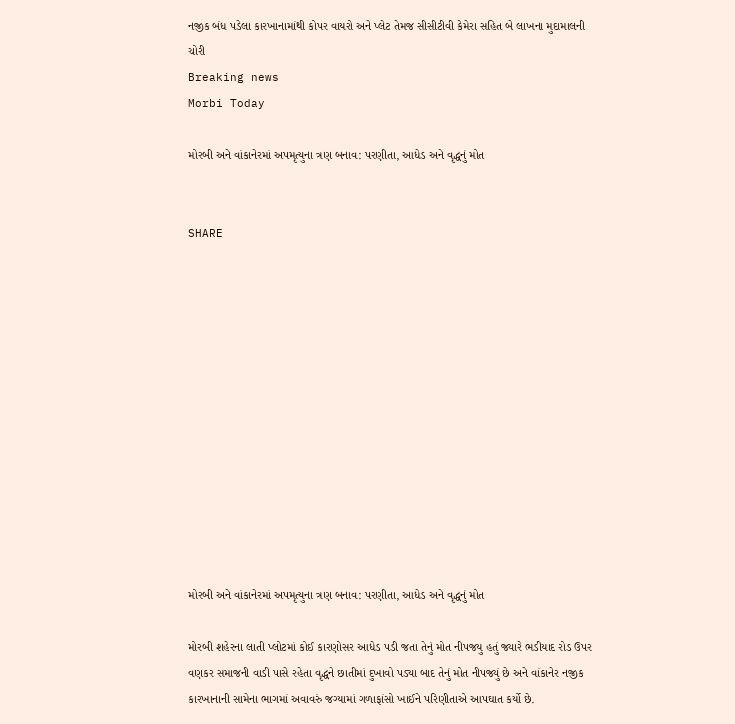નજીક બંધ પડેલા કારખાનામાંથી કોપર વાયરો અને પ્લેટ તેમજ સીસીટીવી કેમેરા સહિત બે લાખના મુદામાલની ચોરી
Breaking news
Morbi Today

મોરબી અને વાંકાનેરમાં અપમૃત્યુના ત્રણ બનાવ: પરણીતા, આધેડ અને વૃદ્ધનું મોત


SHARE













મોરબી અને વાંકાનેરમાં અપમૃત્યુના ત્રણ બનાવ: પરણીતા, આધેડ અને વૃદ્ધનું મોત

મોરબી શહેરના લાતી પ્લોટમાં કોઈ કારણોસર આધેડ પડી જતા તેનું મોત નીપજયુ હતું જ્યારે ભડીયાદ રોડ ઉપર વણકર સમાજની વાડી પાસે રહેતા વૃદ્ધને છાતીમાં દુખાવો પડ્યા બાદ તેનું મોત નીપજ્યું છે અને વાંકાનેર નજીક કારખાનાની સામેના ભાગમાં અવાવરું જગ્યામાં ગળાફાંસો ખાઈને પરિણીતાએ આપઘાત કર્યો છે.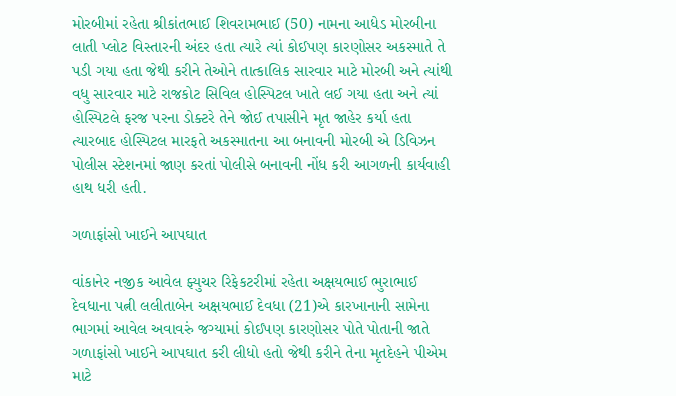મોરબીમાં રહેતા શ્રીકાંતભાઈ શિવરામભાઈ (50) નામના આધેડ મોરબીના લાતી પ્લોટ વિસ્તારની અંદર હતા ત્યારે ત્યાં કોઈપણ કારણોસર અકસ્માતે તે પડી ગયા હતા જેથી કરીને તેઓને તાત્કાલિક સારવાર માટે મોરબી અને ત્યાંથી વધુ સારવાર માટે રાજકોટ સિવિલ હોસ્પિટલ ખાતે લઈ ગયા હતા અને ત્યાં હોસ્પિટલે ફરજ પરના ડોક્ટરે તેને જોઈ તપાસીને મૃત જાહેર કર્યા હતા ત્યારબાદ હોસ્પિટલ મારફતે અકસ્માતના આ બનાવની મોરબી એ ડિવિઝન પોલીસ સ્ટેશનમાં જાણ કરતાં પોલીસે બનાવની નોંધ કરી આગળની કાર્યવાહી હાથ ધરી હતી.

ગળાફાંસો ખાઈને આપઘાત

વાંકાનેર નજીક આવેલ ફ્યુચર રિફેકટરીમાં રહેતા અક્ષયભાઈ ભુરાભાઈ દેવધાના પત્ની લલીતાબેન અક્ષયભાઈ દેવધા (21)એ કારખાનાની સામેના ભાગમાં આવેલ અવાવરું જગ્યામાં કોઈપણ કારણોસર પોતે પોતાની જાતે ગળાફાંસો ખાઈને આપઘાત કરી લીધો હતો જેથી કરીને તેના મૃતદેહને પીએમ માટે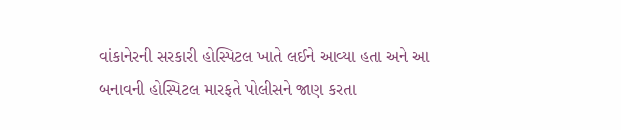વાંકાનેરની સરકારી હોસ્પિટલ ખાતે લઈને આવ્યા હતા અને આ બનાવની હોસ્પિટલ મારફતે પોલીસને જાણ કરતા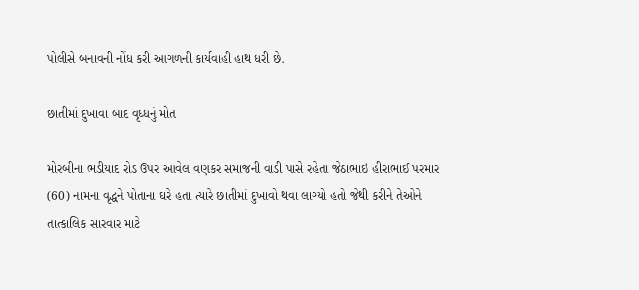પોલીસે બનાવની નોંધ કરી આગળની કાર્યવાહી હાથ ધરી છે.

છાતીમાં દુખાવા બાદ વૃધ્ધનું મોત

મોરબીના ભડીયાદ રોડ ઉપર આવેલ વણકર સમાજની વાડી પાસે રહેતા જેઠાભાઇ હીરાભાઈ પરમાર (60) નામના વૃદ્ધને પોતાના ઘરે હતા ત્યારે છાતીમાં દુખાવો થવા લાગ્યો હતો જેથી કરીને તેઓને તાત્કાલિક સારવાર માટે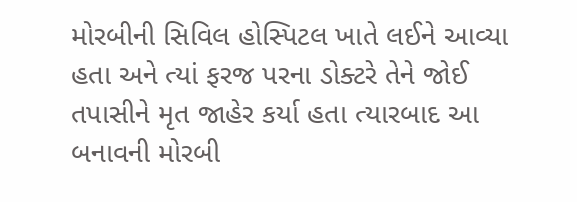મોરબીની સિવિલ હોસ્પિટલ ખાતે લઈને આવ્યા હતા અને ત્યાં ફરજ પરના ડોક્ટરે તેને જોઈ તપાસીને મૃત જાહેર કર્યા હતા ત્યારબાદ આ બનાવની મોરબી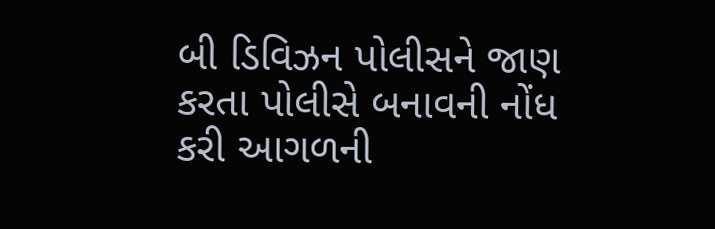બી ડિવિઝન પોલીસને જાણ કરતા પોલીસે બનાવની નોંધ કરી આગળની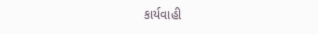કાર્યવાહી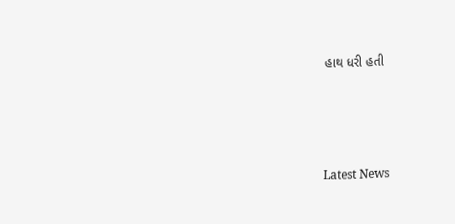હાથ ધરી હતી




Latest News